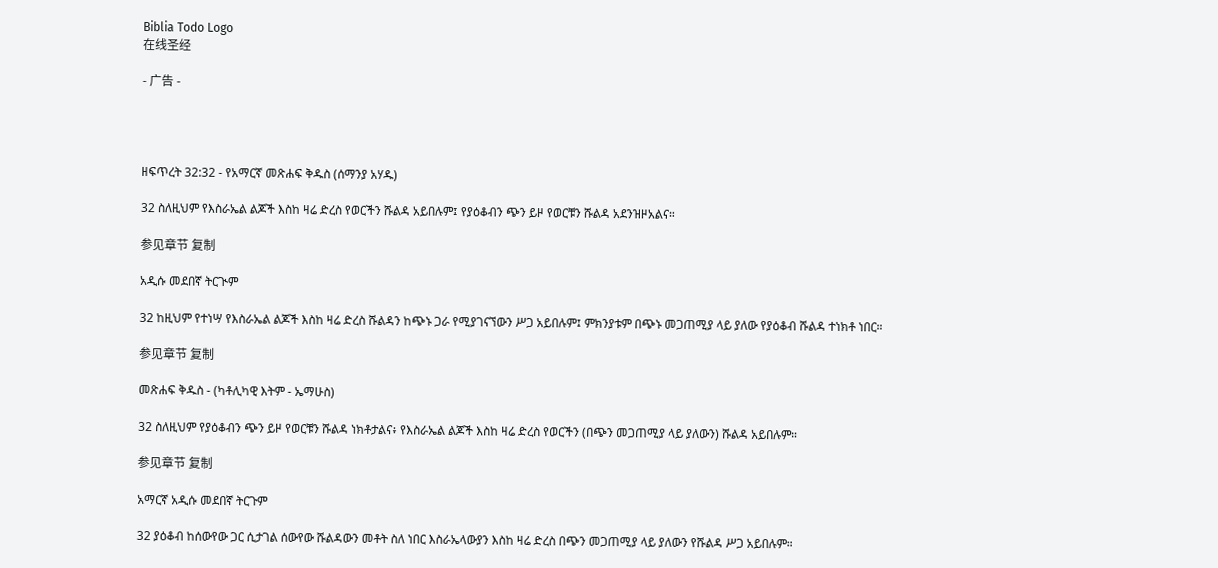Biblia Todo Logo
在线圣经

- 广告 -




ዘፍጥረት 32:32 - የአማርኛ መጽሐፍ ቅዱስ (ሰማንያ አሃዱ)

32 ስለዚህም የእስራኤል ልጆች እስከ ዛሬ ድረስ የወርችን ሹልዳ አይበሉም፤ የያዕቆብን ጭን ይዞ የወርቹን ሹልዳ አደንዝዞአልና።

参见章节 复制

አዲሱ መደበኛ ትርጒም

32 ከዚህም የተነሣ የእስራኤል ልጆች እስከ ዛሬ ድረስ ሹልዳን ከጭኑ ጋራ የሚያገናኘውን ሥጋ አይበሉም፤ ምክንያቱም በጭኑ መጋጠሚያ ላይ ያለው የያዕቆብ ሹልዳ ተነክቶ ነበር።

参见章节 复制

መጽሐፍ ቅዱስ - (ካቶሊካዊ እትም - ኤማሁስ)

32 ስለዚህም የያዕቆብን ጭን ይዞ የወርቹን ሹልዳ ነክቶታልና፥ የእስራኤል ልጆች እስከ ዛሬ ድረስ የወርችን (በጭን መጋጠሚያ ላይ ያለውን) ሹልዳ አይበሉም።

参见章节 复制

አማርኛ አዲሱ መደበኛ ትርጉም

32 ያዕቆብ ከሰውየው ጋር ሲታገል ሰውየው ሹልዳውን መቶት ስለ ነበር እስራኤላውያን እስከ ዛሬ ድረስ በጭን መጋጠሚያ ላይ ያለውን የሹልዳ ሥጋ አይበሉም።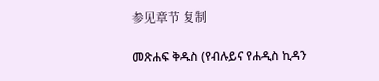参见章节 复制

መጽሐፍ ቅዱስ (የብሉይና የሐዲስ ኪዳን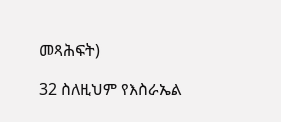መጻሕፍት)

32 ስለዚህም የእስራኤል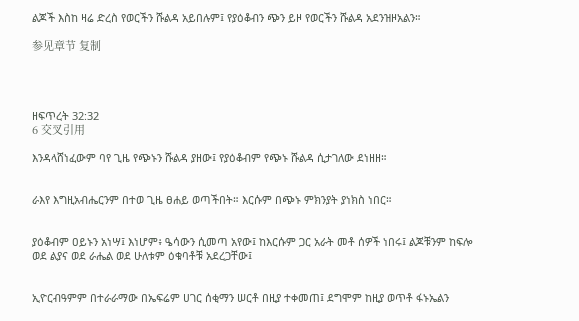ልጆች እስከ ዛሬ ድረስ የወርችን ሹልዳ አይበሉም፤ የያዕቆብን ጭን ይዞ የወርችን ሹልዳ አደንዝዞአልን።

参见章节 复制




ዘፍጥረት 32:32
6 交叉引用

እንዳላሸነፈውም ባየ ጊዜ የጭኑን ሹልዳ ያዘው፤ የያዕቆብም የጭኑ ሹልዳ ሲታገለው ደነዘዘ።


ራእየ እግዚአብሔርንም በተወ ጊዜ ፀሐይ ወጣችበት። እርሱም በጭኑ ምክንያት ያነክስ ነበር።


ያዕቆብም ዐይኑን አነሣ፤ እነሆም፥ ዔሳውን ሲመጣ አየው፤ ከእርሱም ጋር አራት መቶ ሰዎች ነበሩ፤ ልጆቹንም ከፍሎ ወደ ልያና ወደ ራሔል ወደ ሁለቱም ዕቁባቶቹ አደረጋቸው፤


ኢዮርብዓምም በተራራማው በኤፍሬም ሀገር ሰቂማን ሠርቶ በዚያ ተቀመጠ፤ ደግሞም ከዚያ ወጥቶ ፋኑኤልን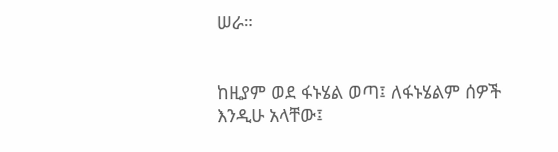ሠራ።


ከዚያም ወደ ፋኑሄል ወጣ፤ ለፋኑሄልም ሰዎች እንዲሁ አላቸው፤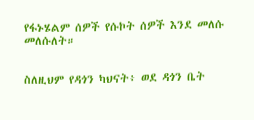የፋኑሄልም ሰዎች የሱኮት ሰዎች እንደ መለሱ መለሱለት።


ስለዚህም የዳጎን ካህናት፥ ወደ ዳጎን ቤት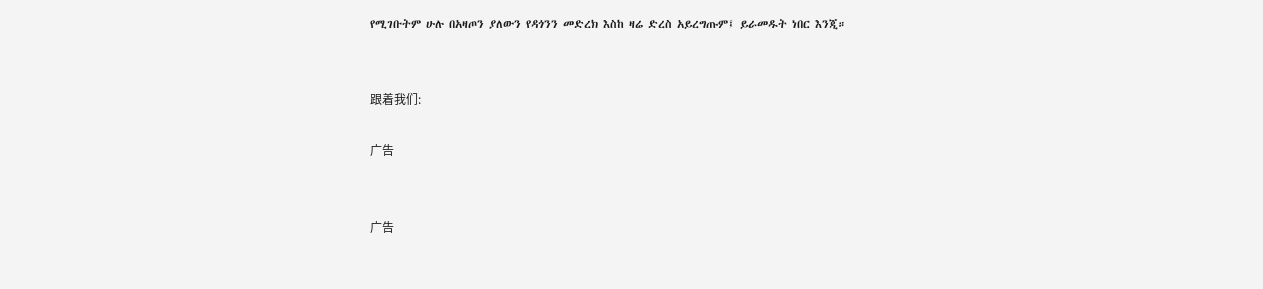የሚገቡትም ሁሉ በአዛጦን ያለውን የዳጎንን መድረክ እስከ ዛሬ ድረስ አይረግጡም፤ ይራመዱት ነበር እንጂ።


跟着我们:

广告


广告